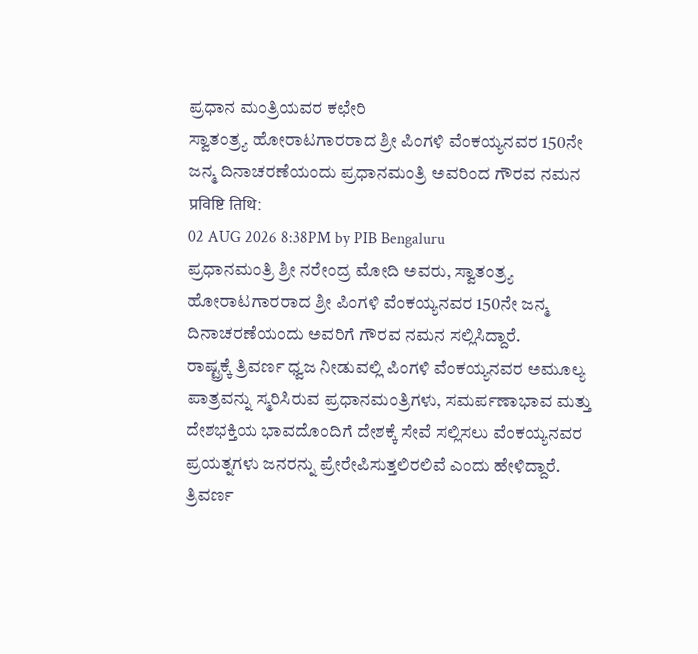ಪ್ರಧಾನ ಮಂತ್ರಿಯವರ ಕಛೇರಿ
ಸ್ವಾತಂತ್ರ್ಯ ಹೋರಾಟಗಾರರಾದ ಶ್ರೀ ಪಿಂಗಳಿ ವೆಂಕಯ್ಯನವರ 150ನೇ ಜನ್ಮ ದಿನಾಚರಣೆಯಂದು ಪ್ರಧಾನಮಂತ್ರಿ ಅವರಿಂದ ಗೌರವ ನಮನ
प्रविष्टि तिथि:
02 AUG 2026 8:38PM by PIB Bengaluru
ಪ್ರಧಾನಮಂತ್ರಿ ಶ್ರೀ ನರೇಂದ್ರ ಮೋದಿ ಅವರು, ಸ್ವಾತಂತ್ರ್ಯ ಹೋರಾಟಗಾರರಾದ ಶ್ರೀ ಪಿಂಗಳಿ ವೆಂಕಯ್ಯನವರ 150ನೇ ಜನ್ಮ ದಿನಾಚರಣೆಯಂದು ಅವರಿಗೆ ಗೌರವ ನಮನ ಸಲ್ಲಿಸಿದ್ದಾರೆ.
ರಾಷ್ಟ್ರಕ್ಕೆ ತ್ರಿವರ್ಣ ಧ್ವಜ ನೀಡುವಲ್ಲಿ ಪಿಂಗಳಿ ವೆಂಕಯ್ಯನವರ ಅಮೂಲ್ಯ ಪಾತ್ರವನ್ನು ಸ್ಮರಿಸಿರುವ ಪ್ರಧಾನಮಂತ್ರಿಗಳು, ಸಮರ್ಪಣಾಭಾವ ಮತ್ತು ದೇಶಭಕ್ತಿಯ ಭಾವದೊಂದಿಗೆ ದೇಶಕ್ಕೆ ಸೇವೆ ಸಲ್ಲಿಸಲು ವೆಂಕಯ್ಯನವರ ಪ್ರಯತ್ನಗಳು ಜನರನ್ನು ಪ್ರೇರೇಪಿಸುತ್ತಲಿರಲಿವೆ ಎಂದು ಹೇಳಿದ್ದಾರೆ.
ತ್ರಿವರ್ಣ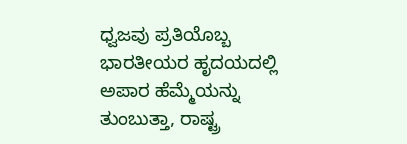ಧ್ವಜವು ಪ್ರತಿಯೊಬ್ಬ ಭಾರತೀಯರ ಹೃದಯದಲ್ಲಿ ಅಪಾರ ಹೆಮ್ಮೆಯನ್ನು ತುಂಬುತ್ತಾ, ರಾಷ್ಟ್ರ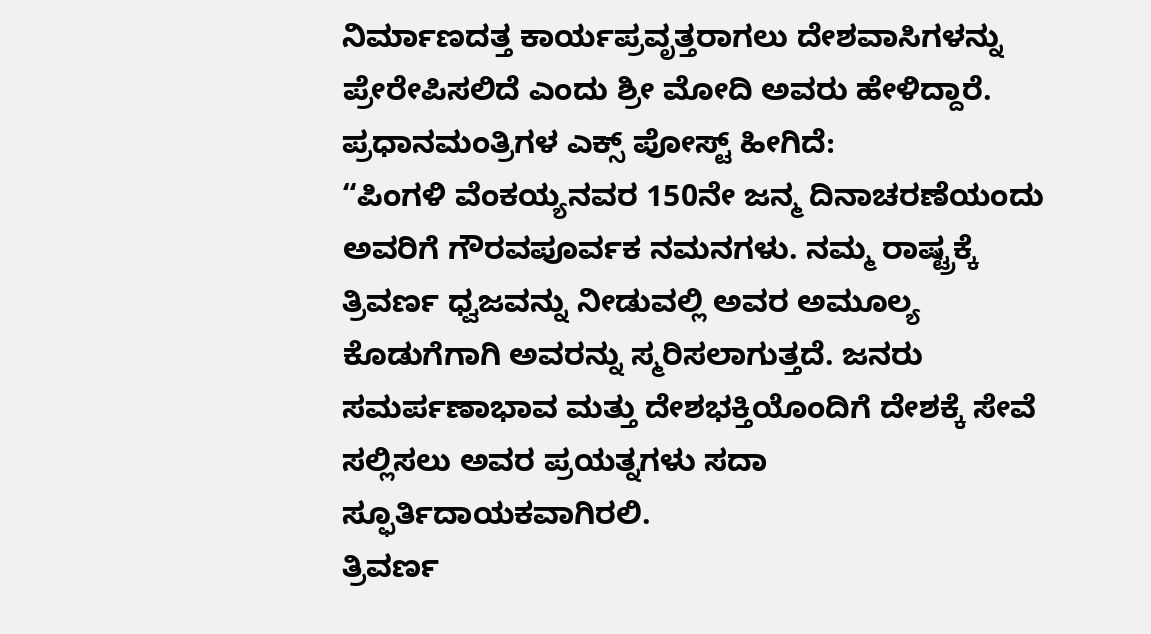ನಿರ್ಮಾಣದತ್ತ ಕಾರ್ಯಪ್ರವೃತ್ತರಾಗಲು ದೇಶವಾಸಿಗಳನ್ನು ಪ್ರೇರೇಪಿಸಲಿದೆ ಎಂದು ಶ್ರೀ ಮೋದಿ ಅವರು ಹೇಳಿದ್ದಾರೆ.
ಪ್ರಧಾನಮಂತ್ರಿಗಳ ಎಕ್ಸ್ ಪೋಸ್ಟ್ ಹೀಗಿದೆ:
“ಪಿಂಗಳಿ ವೆಂಕಯ್ಯನವರ 150ನೇ ಜನ್ಮ ದಿನಾಚರಣೆಯಂದು ಅವರಿಗೆ ಗೌರವಪೂರ್ವಕ ನಮನಗಳು. ನಮ್ಮ ರಾಷ್ಟ್ರಕ್ಕೆ ತ್ರಿವರ್ಣ ಧ್ವಜವನ್ನು ನೀಡುವಲ್ಲಿ ಅವರ ಅಮೂಲ್ಯ ಕೊಡುಗೆಗಾಗಿ ಅವರನ್ನು ಸ್ಮರಿಸಲಾಗುತ್ತದೆ. ಜನರು ಸಮರ್ಪಣಾಭಾವ ಮತ್ತು ದೇಶಭಕ್ತಿಯೊಂದಿಗೆ ದೇಶಕ್ಕೆ ಸೇವೆ ಸಲ್ಲಿಸಲು ಅವರ ಪ್ರಯತ್ನಗಳು ಸದಾ ಸ್ಫೂರ್ತಿದಾಯಕವಾಗಿರಲಿ.
ತ್ರಿವರ್ಣ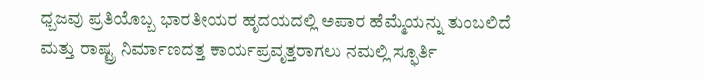ಧ್ಬಜವು ಪ್ರತಿಯೊಬ್ಬ ಭಾರತೀಯರ ಹೃದಯದಲ್ಲಿ ಅಪಾರ ಹೆಮ್ಮೆಯನ್ನು ತುಂಬಲಿದೆ ಮತ್ತು ರಾಷ್ಟ್ರ ನಿರ್ಮಾಣದತ್ತ ಕಾರ್ಯಪ್ರವೃತ್ತರಾಗಲು ನಮಲ್ಲಿ ಸ್ಫೂರ್ತಿ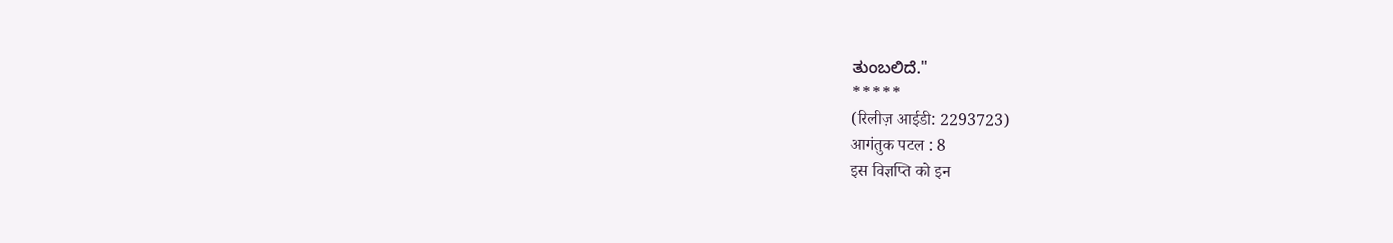ತುಂಬಲಿದೆ."
*****
(रिलीज़ आईडी: 2293723)
आगंतुक पटल : 8
इस विज्ञप्ति को इन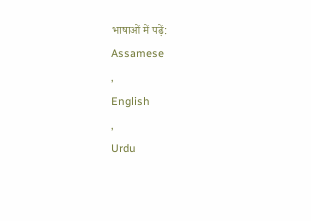भाषाओं में पढ़ें:
Assamese
,
English
,
Urdu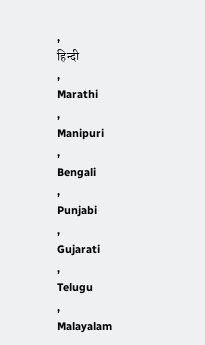,
हिन्दी
,
Marathi
,
Manipuri
,
Bengali
,
Punjabi
,
Gujarati
,
Telugu
,
Malayalam